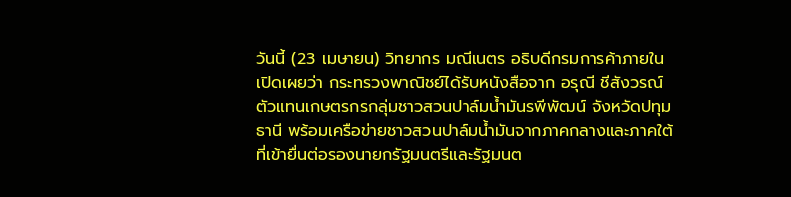วันนี้ (23 เมษายน) วิทยากร มณีเนตร อธิบดีกรมการค้าภายใน เปิดเผยว่า กระทรวงพาณิชย์ได้รับหนังสือจาก อรุณี ชีสังวรณ์ ตัวแทนเกษตรกรกลุ่มชาวสวนปาล์มน้ำมันรพีพัฒน์ จังหวัดปทุมธานี พร้อมเครือข่ายชาวสวนปาล์มน้ำมันจากภาคกลางและภาคใต้ ที่เข้ายื่นต่อรองนายกรัฐมนตรีและรัฐมนต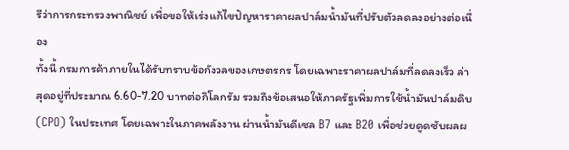รีว่าการกระทรวงพาณิชย์ เพื่อขอให้เร่งแก้ไขปัญหาราคาผลปาล์มน้ำมันที่ปรับตัวลดลงอย่างต่อเนื่อง
ทั้งนี้ กรมการค้าภายในได้รับทราบข้อกังวลของเกษตรกร โดยเฉพาะราคาผลปาล์มที่ลดลงเร็ว ล่าสุดอยู่ที่ประมาณ 6.60-7.20 บาทต่อกิโลกรัม รวมถึงข้อเสนอให้ภาครัฐเพิ่มการใช้น้ำมันปาล์มดิบ (CPO) ในประเทศ โดยเฉพาะในภาคพลังงาน ผ่านน้ำมันดีเซล B7 และ B20 เพื่อช่วยดูดซับผลผ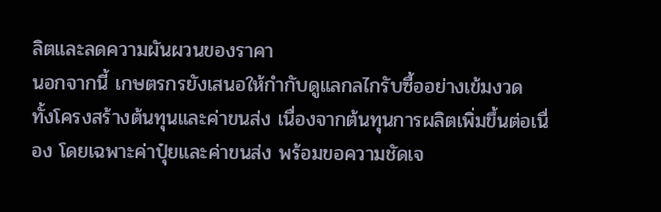ลิตและลดความผันผวนของราคา
นอกจากนี้ เกษตรกรยังเสนอให้กำกับดูแลกลไกรับซื้ออย่างเข้มงวด ทั้งโครงสร้างต้นทุนและค่าขนส่ง เนื่องจากต้นทุนการผลิตเพิ่มขึ้นต่อเนื่อง โดยเฉพาะค่าปุ๋ยและค่าขนส่ง พร้อมขอความชัดเจ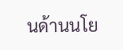นด้านนโย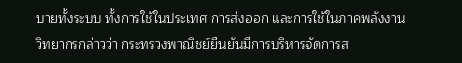บายทั้งระบบ ทั้งการใช้ในประเทศ การส่งออก และการใช้ในภาคพลังงาน
วิทยากรกล่าวว่า กระทรวงพาณิชย์ยืนยันมีการบริหารจัดการส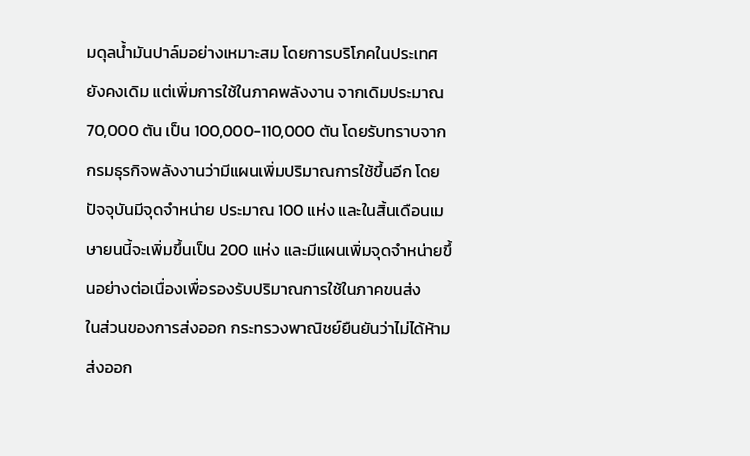มดุลน้ำมันปาล์มอย่างเหมาะสม โดยการบริโภคในประเทศยังคงเดิม แต่เพิ่มการใช้ในภาคพลังงาน จากเดิมประมาณ 70,000 ตัน เป็น 100,000-110,000 ตัน โดยรับทราบจากกรมธุรกิจพลังงานว่ามีแผนเพิ่มปริมาณการใช้ขึ้นอีก โดยปัจจุบันมีจุดจำหน่าย ประมาณ 100 แห่ง และในสิ้นเดือนเมษายนนี้จะเพิ่มขึ้นเป็น 200 แห่ง และมีแผนเพิ่มจุดจำหน่ายขึ้นอย่างต่อเนื่องเพื่อรองรับปริมาณการใช้ในภาคขนส่ง
ในส่วนของการส่งออก กระทรวงพาณิชย์ยืนยันว่าไม่ได้ห้ามส่งออก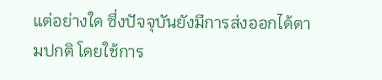แต่อย่างใด ซึ่งปัจจุบันยังมีการส่งออกได้ตามปกติ โดยใช้การ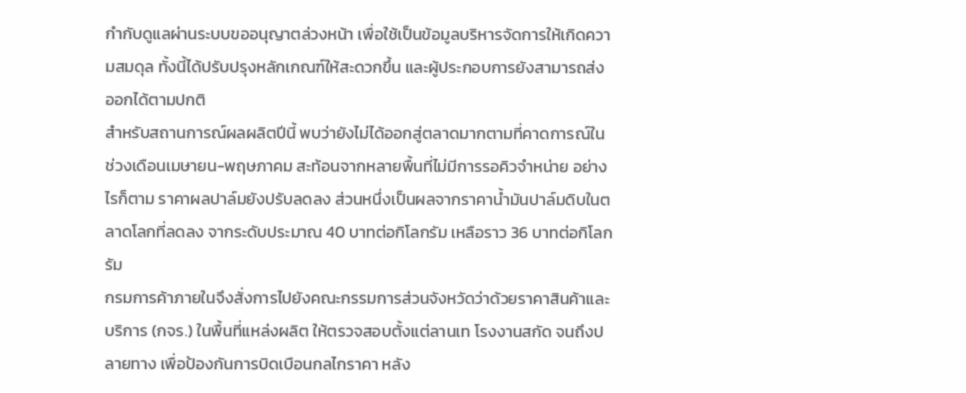กำกับดูแลผ่านระบบขออนุญาตล่วงหน้า เพื่อใช้เป็นข้อมูลบริหารจัดการให้เกิดความสมดุล ทั้งนี้ได้ปรับปรุงหลักเกณฑ์ให้สะดวกขึ้น และผู้ประกอบการยังสามารถส่งออกได้ตามปกติ
สำหรับสถานการณ์ผลผลิตปีนี้ พบว่ายังไม่ได้ออกสู่ตลาดมากตามที่คาดการณ์ในช่วงเดือนเมษายน-พฤษภาคม สะท้อนจากหลายพื้นที่ไม่มีการรอคิวจำหน่าย อย่างไรก็ตาม ราคาผลปาล์มยังปรับลดลง ส่วนหนึ่งเป็นผลจากราคาน้ำมันปาล์มดิบในตลาดโลกที่ลดลง จากระดับประมาณ 40 บาทต่อกิโลกรัม เหลือราว 36 บาทต่อกิโลกรัม
กรมการค้าภายในจึงสั่งการไปยังคณะกรรมการส่วนจังหวัดว่าด้วยราคาสินค้าและบริการ (กจร.) ในพื้นที่แหล่งผลิต ให้ตรวจสอบตั้งแต่ลานเท โรงงานสกัด จนถึงปลายทาง เพื่อป้องกันการบิดเบือนกลไกราคา หลัง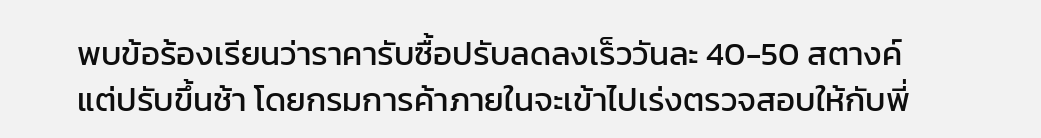พบข้อร้องเรียนว่าราคารับซื้อปรับลดลงเร็ววันละ 40-50 สตางค์ แต่ปรับขึ้นช้า โดยกรมการค้าภายในจะเข้าไปเร่งตรวจสอบให้กับพี่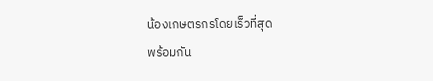น้องเกษตรกรโดยเร็วที่สุด
พร้อมกัน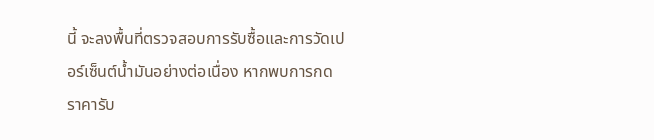นี้ จะลงพื้นที่ตรวจสอบการรับซื้อและการวัดเปอร์เซ็นต์น้ำมันอย่างต่อเนื่อง หากพบการกดราคารับ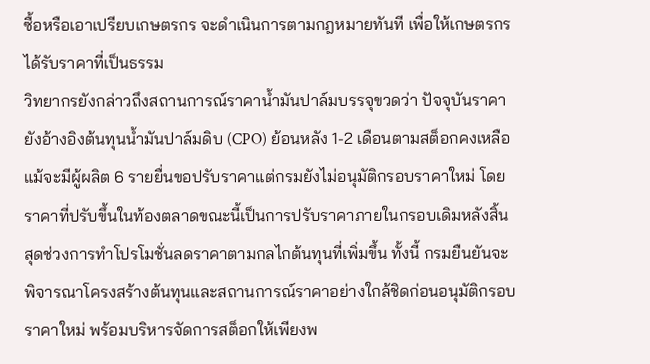ซื้อหรือเอาเปรียบเกษตรกร จะดำเนินการตามกฎหมายทันที เพื่อให้เกษตรกรได้รับราคาที่เป็นธรรม
วิทยากรยังกล่าวถึงสถานการณ์ราคาน้ำมันปาล์มบรรจุขวดว่า ปัจจุบันราคายังอ้างอิงต้นทุนน้ำมันปาล์มดิบ (CPO) ย้อนหลัง 1-2 เดือนตามสต็อกคงเหลือ แม้จะมีผู้ผลิต 6 รายยื่นขอปรับราคาแต่กรมยังไม่อนุมัติกรอบราคาใหม่ โดยราคาที่ปรับขึ้นในท้องตลาดขณะนี้เป็นการปรับราคาภายในกรอบเดิมหลังสิ้นสุดช่วงการทำโปรโมชั่นลดราคาตามกลไกต้นทุนที่เพิ่มขึ้น ทั้งนี้ กรมยืนยันจะพิจารณาโครงสร้างต้นทุนและสถานการณ์ราคาอย่างใกล้ชิดก่อนอนุมัติกรอบราคาใหม่ พร้อมบริหารจัดการสต็อกให้เพียงพ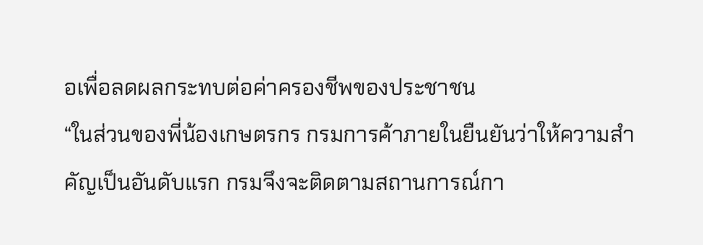อเพื่อลดผลกระทบต่อค่าครองชีพของประชาชน
“ในส่วนของพี่น้องเกษตรกร กรมการค้าภายในยืนยันว่าให้ความสำคัญเป็นอันดับแรก กรมจึงจะติดตามสถานการณ์กา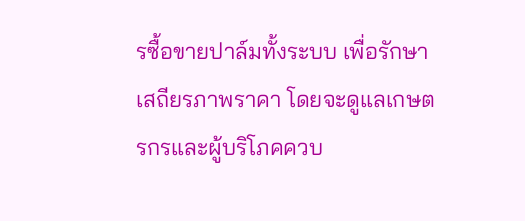รซื้อขายปาล์มทั้งระบบ เพื่อรักษาเสถียรภาพราคา โดยจะดูแลเกษตรกรและผู้บริโภคควบ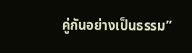คู่กันอย่างเป็นธรรม”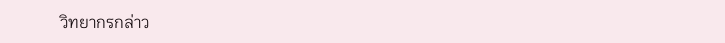วิทยากรกล่าว